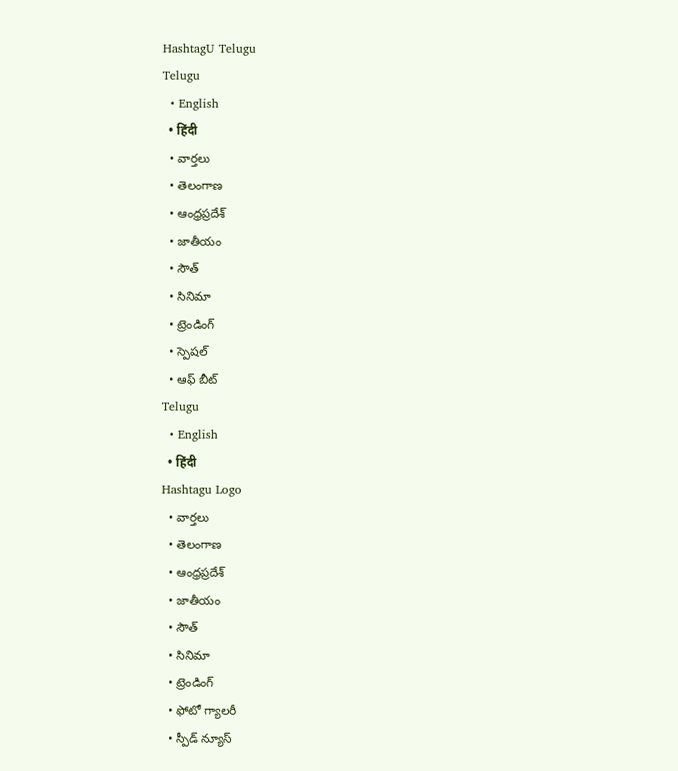HashtagU Telugu
Telugu
  • English
  • हिंदी
  • వార్తలు
  • తెలంగాణ
  • ఆంధ్రప్రదేశ్
  • జాతీయం
  • సౌత్
  • సినిమా
  • ట్రెండింగ్
  • స్పెషల్
  • ఆఫ్ బీట్
Telugu
  • English
  • हिंदी
Hashtagu Logo
  • వార్తలు
  • తెలంగాణ
  • ఆంధ్రప్రదేశ్
  • జాతీయం
  • సౌత్
  • సినిమా
  • ట్రెండింగ్
  • ఫోటో గ్యాలరీ
  • స్పీడ్ న్యూస్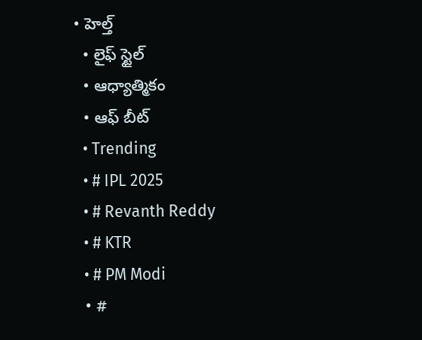• హెల్త్
  • లైఫ్ స్టైల్
  • ఆధ్యాత్మికం
  • ఆఫ్ బీట్
  • Trending
  • # IPL 2025
  • # Revanth Reddy
  • # KTR
  • # PM Modi
  • #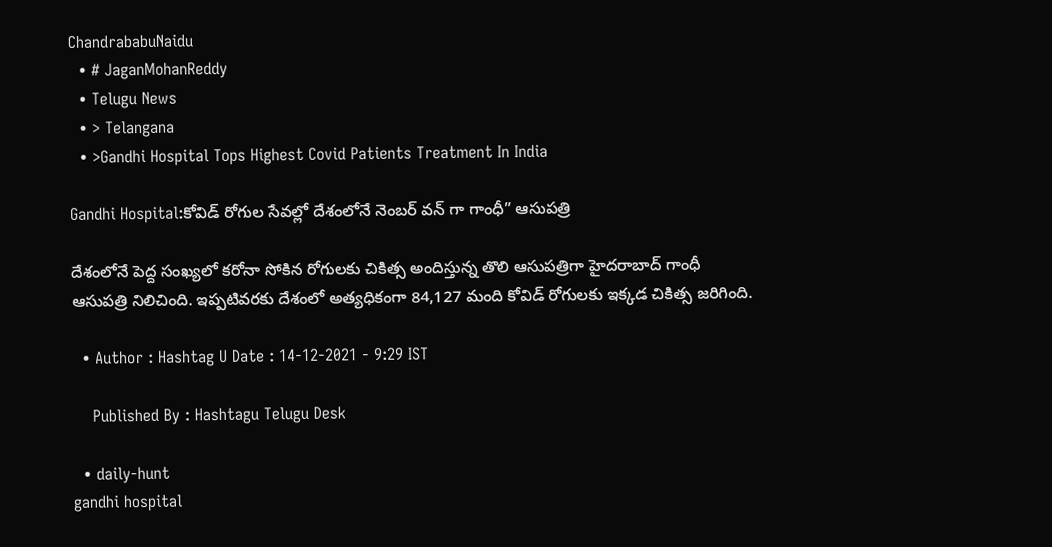ChandrababuNaidu
  • # JaganMohanReddy
  • Telugu News
  • > Telangana
  • >Gandhi Hospital Tops Highest Covid Patients Treatment In India

Gandhi Hospital:కోవిడ్ రోగుల సేవ‌ల్లో దేశంలోనే నెంబ‌ర్ వ‌న్ గా గాంధీ” ఆసుప‌త్రి

దేశంలోనే పెద్ద సంఖ్యలో కరోనా సోకిన రోగులకు చికిత్స అందిస్తున్న తొలి ఆసుపత్రిగా హైద‌రాబాద్ గాంధీ ఆసుపత్రి నిలిచింది. ఇప్పటివరకు దేశంలో అత్యధికంగా 84,127 మంది కోవిడ్ రోగులకు ఇక్క‌డ చికిత్స జ‌రిగింది.

  • Author : Hashtag U Date : 14-12-2021 - 9:29 IST

    Published By : Hashtagu Telugu Desk

  • daily-hunt
gandhi hospital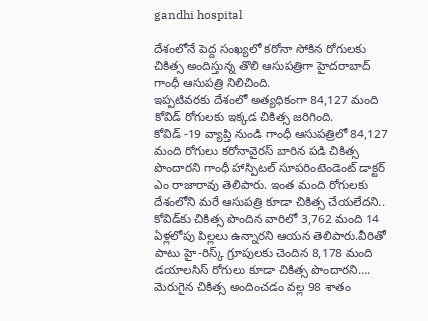gandhi hospital

దేశంలోనే పెద్ద సంఖ్యలో కరోనా సోకిన రోగులకు చికిత్స అందిస్తున్న తొలి ఆసుపత్రిగా హైద‌రాబాద్ గాంధీ ఆసుపత్రి నిలిచింది.
ఇప్పటివరకు దేశంలో అత్యధికంగా 84,127 మంది కోవిడ్ రోగులకు ఇక్క‌డ చికిత్స జ‌రిగింది.
కోవిడ్ -19 వ్యాప్తి నుండి గాంధీ ఆసుపత్రిలో 84,127 మంది రోగులు కరోనావైరస్ బారిన పడి చికిత్స పొందారని గాంధీ హాస్పిటల్ సూపరింటెండెంట్ డాక్టర్ ఎం రాజారావు తెలిపారు. ఇంత మంది రోగులకు దేశంలోని మరే ఆసుపత్రి కూడా చికిత్స చేయలేదని.. కోవిడ్‌కు చికిత్స పొందిన వారిలో 3,762 మంది 14 ఏళ్లలోపు పిల్లలు ఉన్నార‌ని ఆయ‌న తెలిపారు.వీరితో పాటు హై-రిస్క్ గ్రూపులకు చెందిన 8,178 మంది డయాలసిస్ రోగులు కూడా చికిత్స పొందార‌ని…. మెరుగైన చికిత్స అందించడం వల్ల 98 శాతం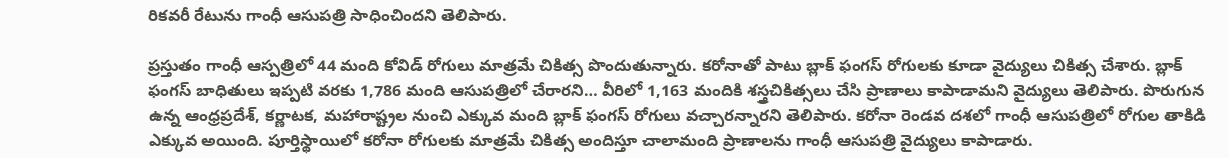రికవరీ రేటును గాంధీ ఆసుపత్రి సాధించింద‌ని తెలిపారు.

ప్రస్తుతం గాంధీ ఆస్పత్రిలో 44 మంది కోవిడ్‌ రోగులు మాత్రమే చికిత్స పొందుతున్నారు. కరోనాతో పాటు బ్లాక్ ఫంగస్ రోగులకు కూడా వైద్యులు చికిత్స చేశారు. బ్లాక్ ఫంగస్ బాధితులు ఇప్పటి వరకు 1,786 మంది ఆసుపత్రిలో చేరారని… వీరిలో 1,163 మందికి శస్త్రచికిత్సలు చేసి ప్రాణాలు కాపాడామ‌ని వైద్యులు తెలిపారు. పొరుగున ఉన్న ఆంధ్రప్రదేశ్, కర్ణాటక, మహారాష్ట్రల నుంచి ఎక్కువ మంది బ్లాక్ ఫంగస్ రోగులు వచ్చారన్నారని తెలిపారు. క‌రోనా రెండ‌వ ద‌శ‌లో గాంధీ ఆసుప‌త్రిలో రోగుల తాకిడి ఎక్కువ అయింది. పూర్తిస్థాయిలో క‌రోనా రోగుల‌కు మాత్ర‌మే చికిత్స అందిస్తూ చాలామంది ప్రాణాల‌ను గాంధీ ఆసుప‌త్రి వైద్యులు కాపాడారు.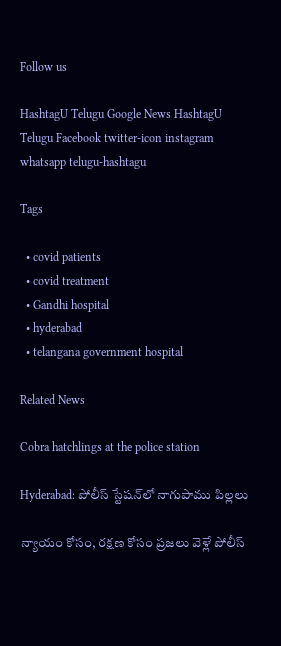Follow us

HashtagU Telugu Google News HashtagU Telugu Facebook twitter-icon instagram whatsapp telugu-hashtagu

Tags

  • covid patients
  • covid treatment
  • Gandhi hospital
  • hyderabad
  • telangana government hospital

Related News

Cobra hatchlings at the police station

Hyderabad: పోలీస్ స్టేషన్‌లో నాగుపాము పిల్లలు

న్యాయం కోసం, రక్షణ కోసం ప్రజలు వెళ్లే పోలీస్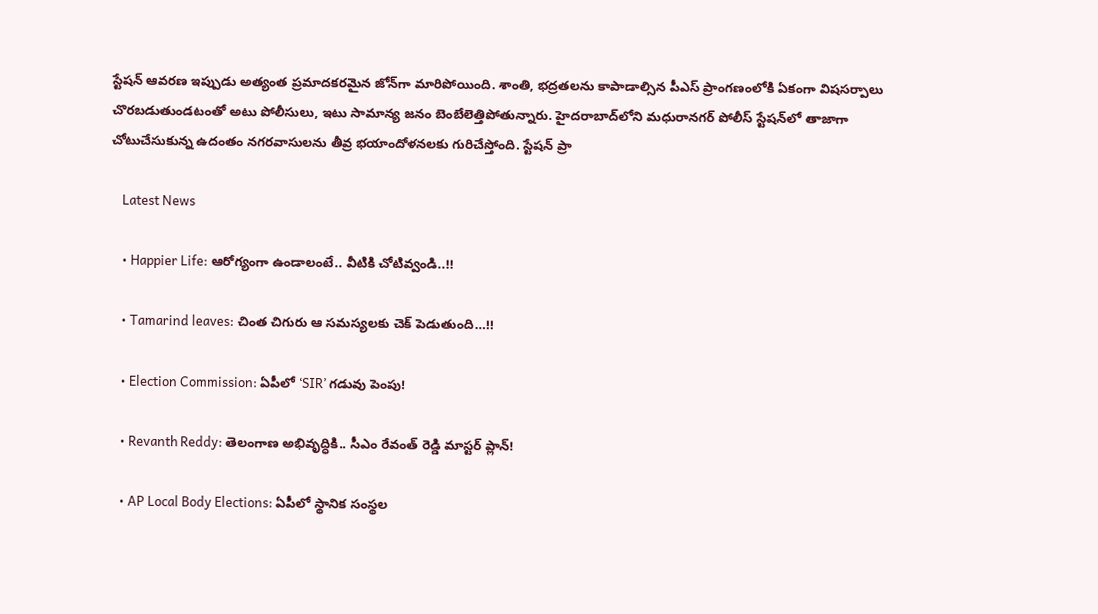స్టేషన్ ఆవరణ ఇప్పుడు అత్యంత ప్రమాదకరమైన జోన్‌గా మారిపోయింది. శాంతి, భద్రతలను కాపాడాల్సిన పీఎస్ ప్రాంగణంలోకి ఏకంగా విషసర్పాలు చొరబడుతుండటంతో అటు పోలీసులు, ఇటు సామాన్య జనం బెంబేలెత్తిపోతున్నారు. హైదరాబాద్‌లోని మధురానగర్ పోలీస్ స్టేషన్‌లో తాజాగా చోటుచేసుకున్న ఉదంతం నగరవాసులను తీవ్ర భయాందోళనలకు గురిచేస్తోంది. స్టేషన్ ప్రా

    Latest News

    • Happier Life: ఆరోగ్యంగా ఉండాలంటే.. వీటికి చోటివ్వండి..!!

    • Tamarind leaves: చింత చిగురు ఆ సమస్యలకు చెక్ పెడుతుంది…!!

    • Election Commission: ఏపీలో ‘SIR’ గడువు పెంపు!

    • Revanth Reddy: తెలంగాణ అభివృద్ధికి.. సీఎం రేవంత్ రెడ్డి మాస్టర్ ప్లాన్!

    • AP Local Body Elections: ఏపీలో స్థానిక సంస్థల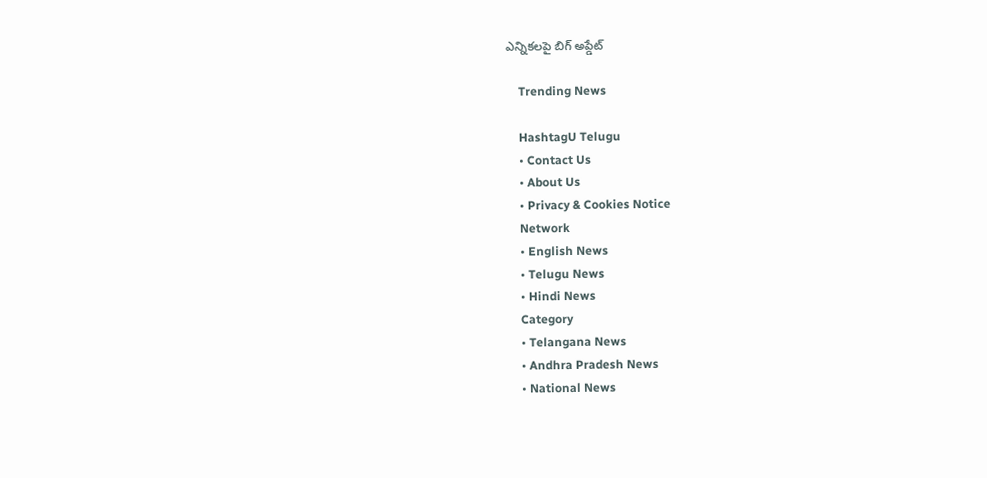ఎన్నికలపై బిగ్ అప్డేట్

    Trending News

    HashtagU Telugu
    • Contact Us
    • About Us
    • Privacy & Cookies Notice
    Network
    • English News
    • Telugu News
    • Hindi News
    Category
    • Telangana News
    • Andhra Pradesh News
    • National News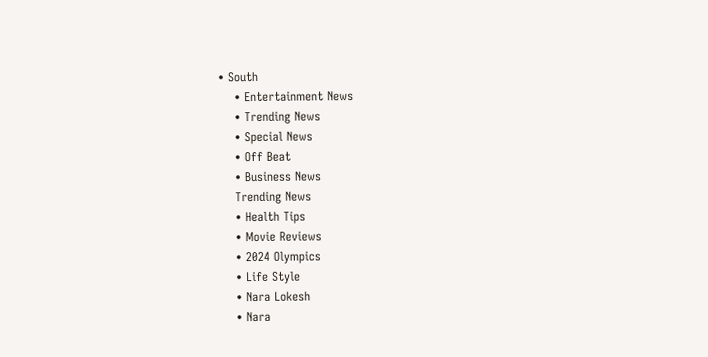• South
    • Entertainment News
    • Trending News
    • Special News
    • Off Beat
    • Business News
    Trending News
    • Health Tips
    • Movie Reviews
    • 2024 Olympics
    • Life Style
    • Nara Lokesh
    • Nara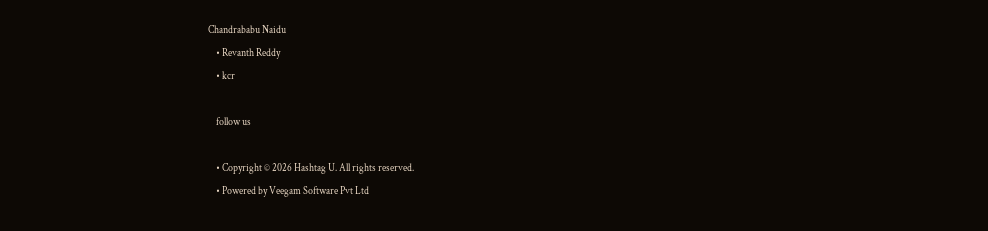Chandrababu Naidu
    • Revanth Reddy
    • kcr

    follow us

    • Copyright © 2026 Hashtag U. All rights reserved.
    • Powered by Veegam Software Pvt Ltd